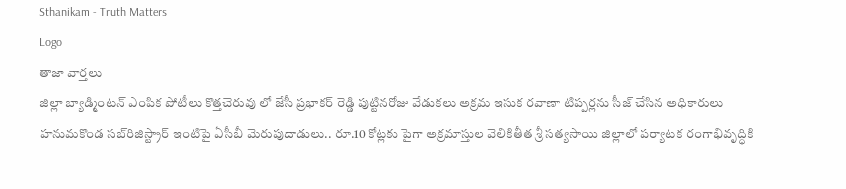Sthanikam - Truth Matters
Logo
తాజా వార్తలు
జిల్లా బ్యాడ్మింటన్ ఎంపిక పోటీలు కొత్తచెరువు లో జేసీ ప్రభాకర్ రెడ్డి పుట్టినరోజు వేడుకలు అక్రమ ఇసుక రవాణా టిప్పర్లను సీజ్ చేసిన అధికారులు హనుమకొండ సబ్‌రిజిస్ట్రార్ ఇంటిపై ఏసీబీ మెరుపుదాడులు.. రూ.10 కోట్లకు పైగా అక్రమాస్తుల వెలికితీత శ్రీ సత్యసాయి జిల్లాలో పర్యాటక రంగాభివృద్ధికి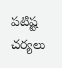పటిష్ట చర్యలు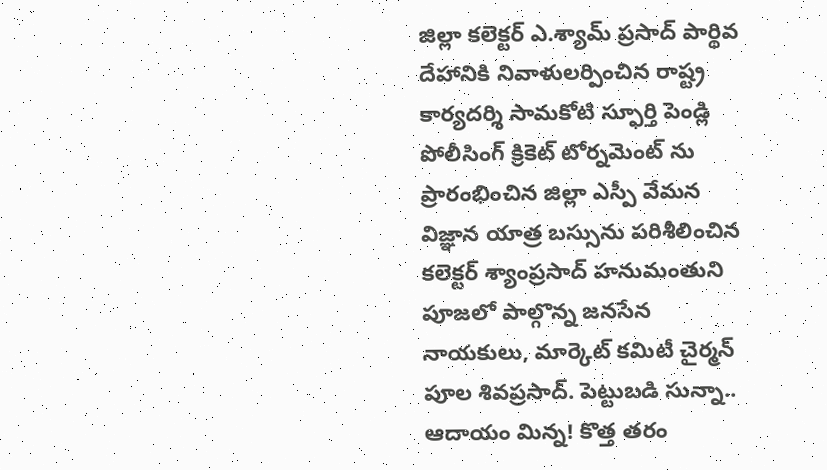జిల్లా కలెక్టర్ ఎ.శ్యామ్ ప్రసాద్ పార్థివ దేహానికి నివాళులర్పించిన రాష్ట్ర కార్యదర్శి సామకోటి స్ఫూర్తి పెండ్లి పోలీసింగ్ క్రికెట్ టోర్నమెంట్ ను ప్రారంభించిన జిల్లా ఎస్పీ వేమన విజ్ఞాన యాత్ర బస్సును పరిశీలించిన కలెక్టర్ శ్యాంప్రసాద్ హనుమంతుని పూజలో పాల్గొన్న జనసేన నాయకులు, మార్కెట్ కమిటీ చైర్మన్ పూల శివప్రసాద్. పెట్టుబడి సున్నా.. ఆదాయం మిన్న! కొత్త తరం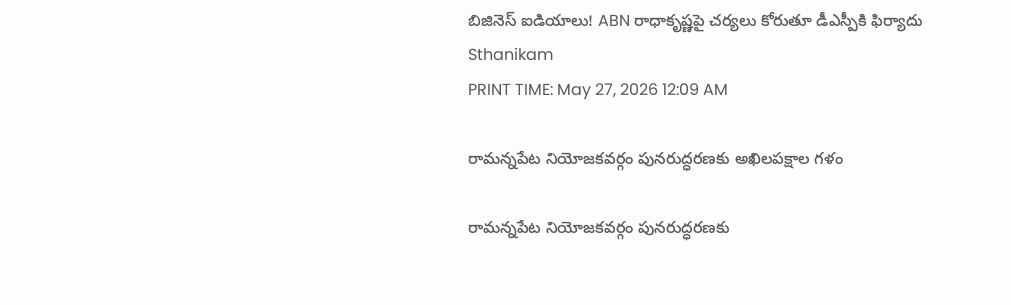బిజినెస్ ఐడియాలు! ABN రాధాకృష్ణపై చర్యలు కోరుతూ డీఎస్పీకి ఫిర్యాదు
Sthanikam
PRINT TIME: May 27, 2026 12:09 AM

రామన్నపేట నియోజకవర్గం పునరుద్ధరణకు అఖిలపక్షాల గళం

రామన్నపేట నియోజకవర్గం పునరుద్ధరణకు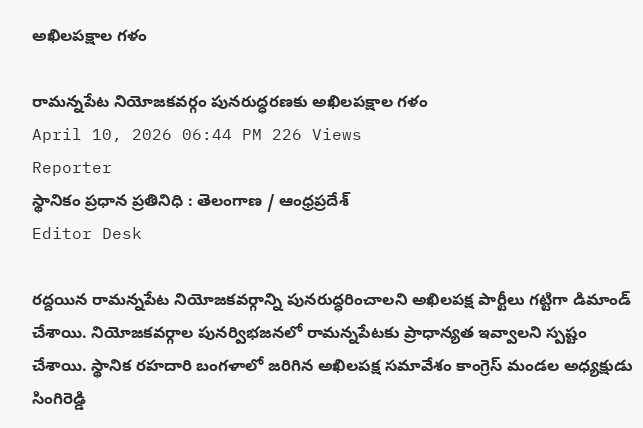అఖిలపక్షాల గళం

రామన్నపేట నియోజకవర్గం పునరుద్ధరణకు అఖిలపక్షాల గళం
April 10, 2026 06:44 PM 226 Views
Reporter
స్థానికం ప్రధాన ప్రతినిధి : తెలంగాణ / ఆంధ్రప్రదేశ్
Editor Desk

రద్దయిన రామన్నపేట నియోజకవర్గాన్ని పునరుద్ధరించాలని అఖిలపక్ష పార్టీలు గట్టిగా డిమాండ్ చేశాయి. నియోజకవర్గాల పునర్విభజనలో రామన్నపేటకు ప్రాధాన్యత ఇవ్వాలని స్పష్టం చేశాయి. స్థానిక రహదారి బంగళాలో జరిగిన అఖిలపక్ష సమావేశం కాంగ్రెస్ మండల అధ్యక్షుడు సింగిరెడ్డి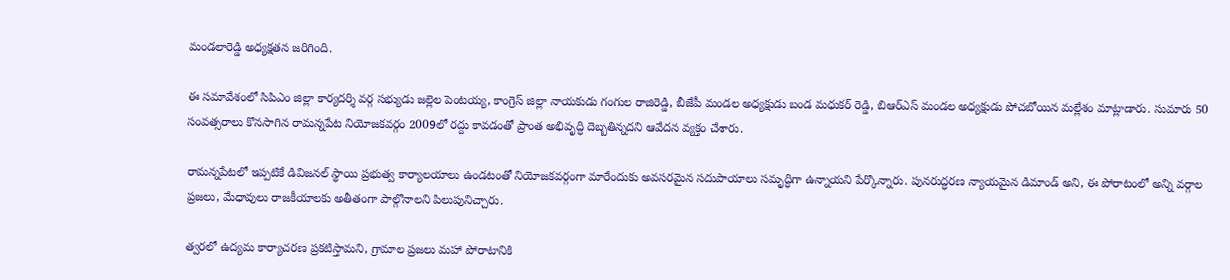మండలారెడ్డి అధ్యక్షతన జరిగింది.

ఈ సమావేశంలో సిపిఎం జిల్లా కార్యదర్శి వర్గ సభ్యుడు జల్లెల పెంటయ్య, కాంగ్రెస్ జిల్లా నాయకుడు గంగుల రాజిరెడ్డి, బీజేపీ మండల అధ్యక్షుడు బండ మధుకర్ రెడ్డి, బిఆర్ఎస్ మండల అధ్యక్షుడు పోచబోయిన మల్లేశం మాట్లాడారు. సుమారు 50 సంవత్సరాలు కొనసాగిన రామన్నపేట నియోజకవర్గం 2009లో రద్దు కావడంతో ప్రాంత అభివృద్ధి దెబ్బతిన్నదని ఆవేదన వ్యక్తం చేశారు.

రామన్నపేటలో ఇప్పటికే డివిజనల్ స్థాయి ప్రభుత్వ కార్యాలయాలు ఉండటంతో నియోజకవర్గంగా మారేందుకు అవసరమైన సదుపాయాలు సమృద్ధిగా ఉన్నాయని పేర్కొన్నారు. పునరుద్ధరణ న్యాయమైన డిమాండ్ అని, ఈ పోరాటంలో అన్ని వర్గాల ప్రజలు, మేధావులు రాజకీయాలకు అతీతంగా పాల్గొనాలని పిలుపునిచ్చారు.

త్వరలో ఉద్యమ కార్యాచరణ ప్రకటిస్తామని, గ్రామాల ప్రజలు మహా పోరాటానికి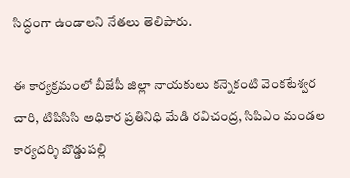సిద్ధంగా ఉండాలని నేతలు తెలిపారు.

ఈ కార్యక్రమంలో బీజేపీ జిల్లా నాయకులు కన్నెకంటి వెంకటేశ్వర చారి, టిపిసిసి అధికార ప్రతినిధి మేడి రవిచంద్ర, సిపిఎం మండల కార్యదర్శి బొడ్డుపల్లి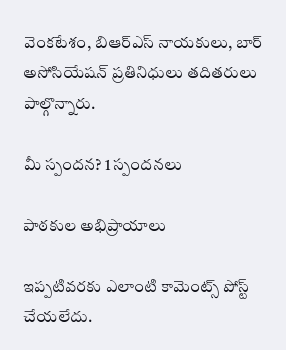వెంకటేశం, బిఆర్ఎస్ నాయకులు, బార్ అసోసియేషన్ ప్రతినిధులు తదితరులు పాల్గొన్నారు.

మీ స్పందన? 1 స్పందనలు

పాఠకుల అభిప్రాయాలు

ఇప్పటివరకు ఎలాంటి కామెంట్స్ పోస్ట్ చేయలేదు.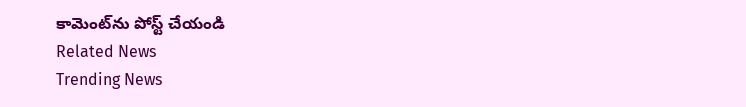కామెంట్‌ను పోస్ట్ చేయండి
Related News
Trending News